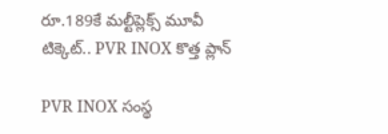రూ.189కే మల్టీప్లెక్స్ మూవీ టిక్కెట్.. PVR INOX కొత్త ప్లాన్

PVR INOX సంస్థ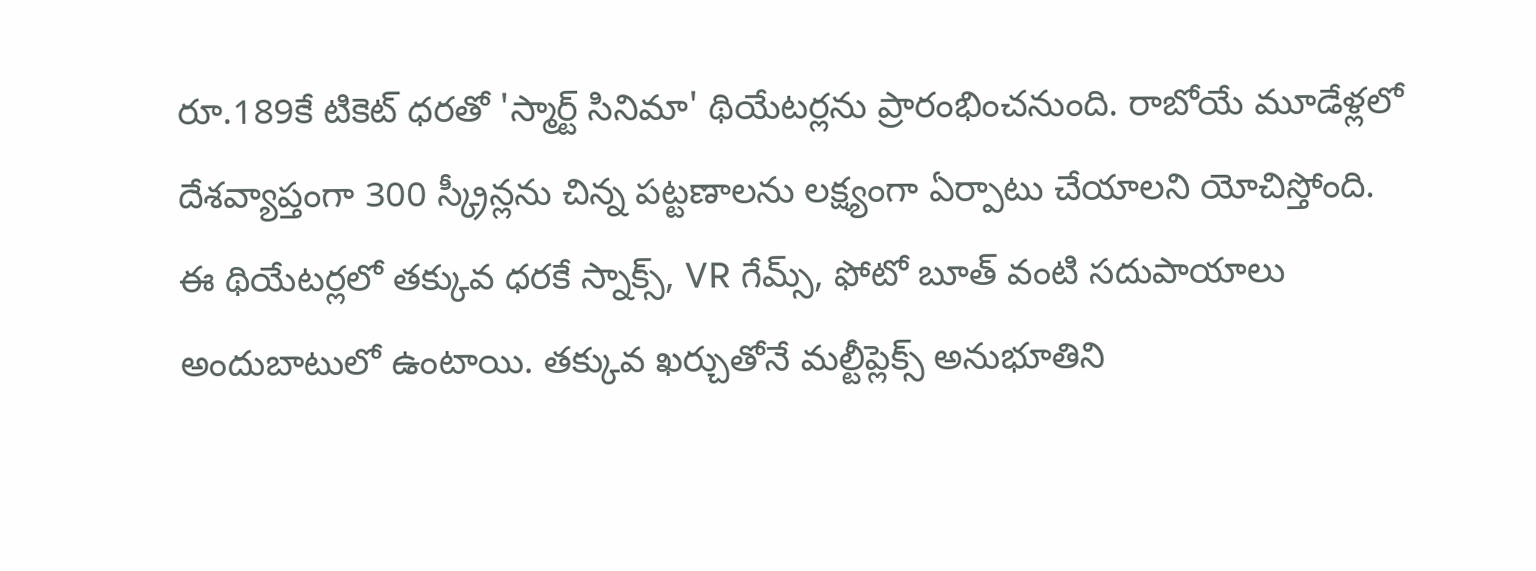రూ.189కే టికెట్ ధరతో 'స్మార్ట్ సినిమా' థియేటర్లను ప్రారంభించనుంది. రాబోయే మూడేళ్లలో దేశవ్యాప్తంగా 300 స్క్రీన్లను చిన్న పట్టణాలను లక్ష్యంగా ఏర్పాటు చేయాలని యోచిస్తోంది. ఈ థియేటర్లలో తక్కువ ధరకే స్నాక్స్, VR గేమ్స్, ఫోటో బూత్ వంటి సదుపాయాలు అందుబాటులో ఉంటాయి. తక్కువ ఖర్చుతోనే మల్టీప్లెక్స్ అనుభూతిని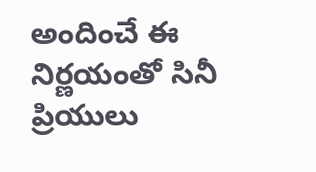అందించే ఈ నిర్ణయంతో సినీ ప్రియులు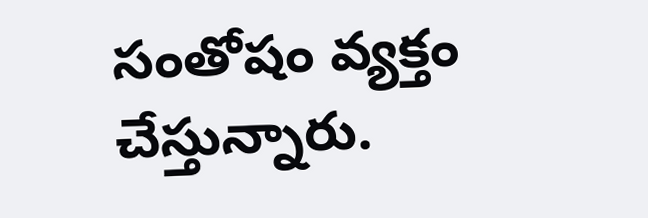సంతోషం వ్యక్తం చేస్తున్నారు.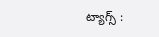ట్యాగ్స్ :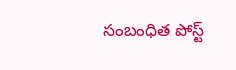సంబంధిత పోస్ట్